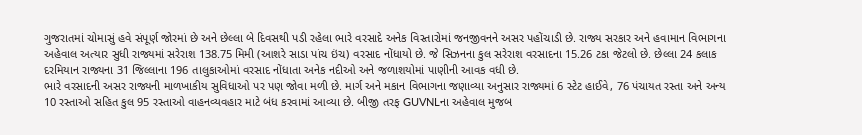ગુજરાતમાં ચોમાસું હવે સંપૂર્ણ જોરમાં છે અને છેલ્લા બે દિવસથી પડી રહેલા ભારે વરસાદે અનેક વિસ્તારોમાં જનજીવનને અસર પહોંચાડી છે. રાજ્ય સરકાર અને હવામાન વિભાગના અહેવાલ અત્યાર સુધી રાજ્યમાં સરેરાશ 138.75 મિમી (આશરે સાડા પાંચ ઇંચ) વરસાદ નોંધાયો છે. જે સિઝનના કુલ સરેરાશ વરસાદના 15.26 ટકા જેટલો છે. છેલ્લા 24 કલાક દરમિયાન રાજ્યના 31 જિલ્લાના 196 તાલુકાઓમાં વરસાદ નોંધાતા અનેક નદીઓ અને જળાશયોમાં પાણીની આવક વધી છે.
ભારે વરસાદની અસર રાજ્યની માળખાકીય સુવિધાઓ પર પણ જોવા મળી છે. માર્ગ અને મકાન વિભાગના જણાવ્યા અનુસાર રાજ્યમાં 6 સ્ટેટ હાઈવે, 76 પંચાયત રસ્તા અને અન્ય 10 રસ્તાઓ સહિત કુલ 95 રસ્તાઓ વાહનવ્યવહાર માટે બંધ કરવામાં આવ્યા છે. બીજી તરફ GUVNLના અહેવાલ મુજબ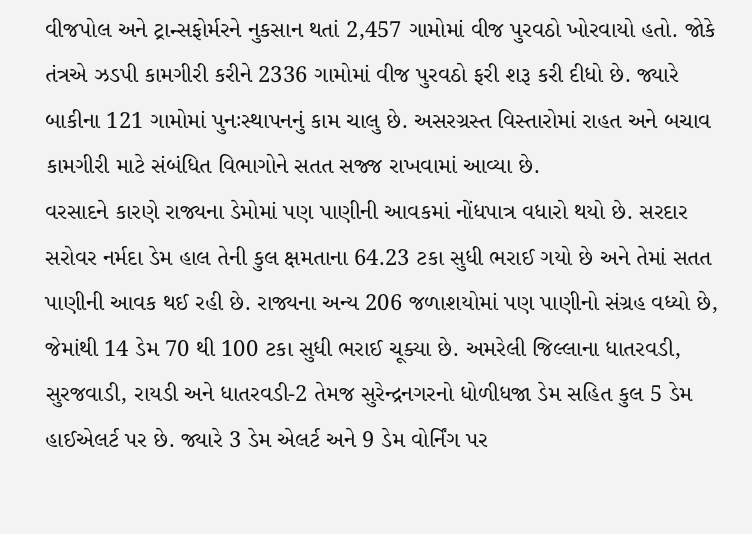વીજપોલ અને ટ્રાન્સફોર્મરને નુકસાન થતાં 2,457 ગામોમાં વીજ પુરવઠો ખોરવાયો હતો. જોકે તંત્રએ ઝડપી કામગીરી કરીને 2336 ગામોમાં વીજ પુરવઠો ફરી શરૂ કરી દીધો છે. જ્યારે બાકીના 121 ગામોમાં પુનઃસ્થાપનનું કામ ચાલુ છે. અસરગ્રસ્ત વિસ્તારોમાં રાહત અને બચાવ કામગીરી માટે સંબંધિત વિભાગોને સતત સજ્જ રાખવામાં આવ્યા છે.
વરસાદને કારણે રાજ્યના ડેમોમાં પણ પાણીની આવકમાં નોંધપાત્ર વધારો થયો છે. સરદાર સરોવર નર્મદા ડેમ હાલ તેની કુલ ક્ષમતાના 64.23 ટકા સુધી ભરાઈ ગયો છે અને તેમાં સતત પાણીની આવક થઈ રહી છે. રાજ્યના અન્ય 206 જળાશયોમાં પણ પાણીનો સંગ્રહ વધ્યો છે, જેમાંથી 14 ડેમ 70 થી 100 ટકા સુધી ભરાઈ ચૂક્યા છે. અમરેલી જિલ્લાના ધાતરવડી, સુરજવાડી, રાયડી અને ધાતરવડી-2 તેમજ સુરેન્દ્રનગરનો ધોળીધજા ડેમ સહિત કુલ 5 ડેમ હાઈએલર્ટ પર છે. જ્યારે 3 ડેમ એલર્ટ અને 9 ડેમ વોર્નિંગ પર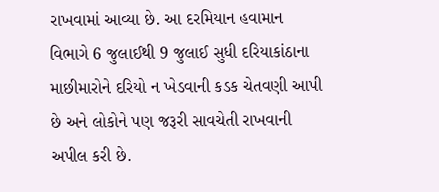રાખવામાં આવ્યા છે. આ દરમિયાન હવામાન વિભાગે 6 જુલાઈથી 9 જુલાઈ સુધી દરિયાકાંઠાના માછીમારોને દરિયો ન ખેડવાની કડક ચેતવણી આપી છે અને લોકોને પણ જરૂરી સાવચેતી રાખવાની અપીલ કરી છે.